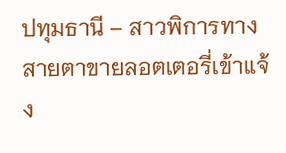ปทุมธานี – สาวพิการทางสายตาขายลอตเตอรี่เข้าแจ้ง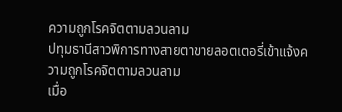ความถูกโรคจิตตามลวนลาม
ปทุมธานีสาวพิการทางสายตาขายลอตเตอรี่เข้าแจ้งความถูกโรคจิตตามลวนลาม
เมื่อ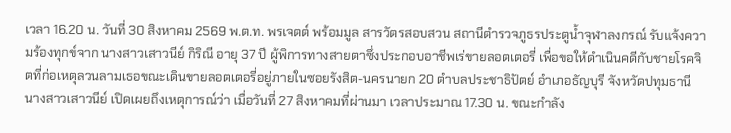เวลา 16.20 น. วันที่ 30 สิงหาคม 2569 พ.ต.ท. พรเจตต์ พร้อมมูล สารวัตรสอบสวน สถานีตำรวจภูธรประตูน้ำจุฬาลงกรณ์ รับแจ้งความร้องทุกข์จาก นางสาวเสาวนีย์ กิริณี อายุ 37 ปี ผู้พิการทางสายตาซึ่งประกอบอาชีพเร่ขายลอตเตอรี่ เพื่อขอให้ดำเนินคดีกับชายโรคจิตที่ก่อเหตุลวนลามเธอขณะเดินขายลอตเตอรี่อยู่ภายในซอยรังสิต-นครนายก 20 ตำบลประชาธิปัตย์ อำเภอธัญบุรี จังหวัดปทุมธานี
นางสาวเสาวนีย์ เปิดเผยถึงเหตุการณ์ว่า เมื่อวันที่ 27 สิงหาคมที่ผ่านมา เวลาประมาณ 17.30 น. ขณะกำลัง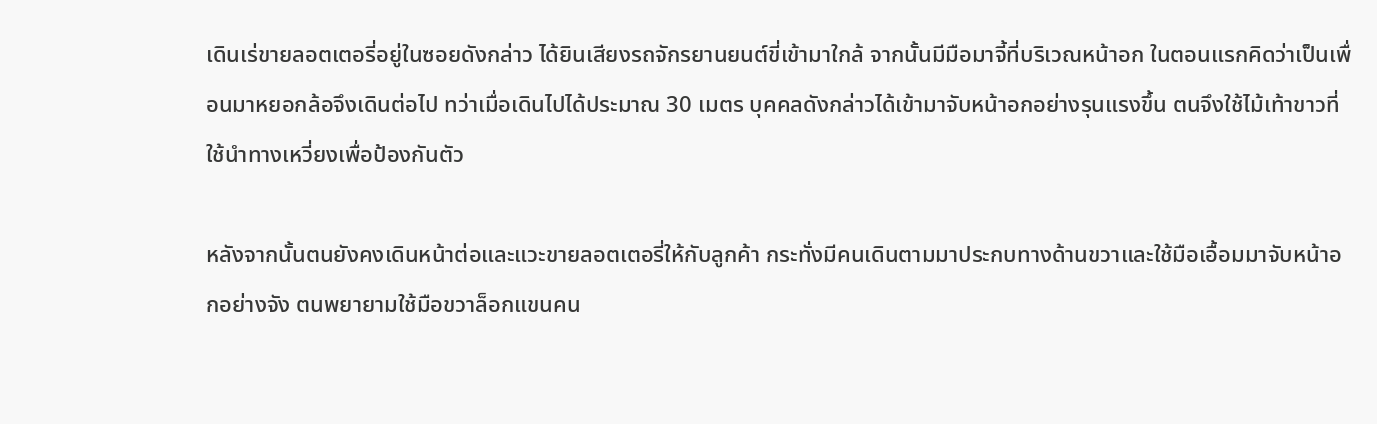เดินเร่ขายลอตเตอรี่อยู่ในซอยดังกล่าว ได้ยินเสียงรถจักรยานยนต์ขี่เข้ามาใกล้ จากนั้นมีมือมาจี้ที่บริเวณหน้าอก ในตอนแรกคิดว่าเป็นเพื่อนมาหยอกล้อจึงเดินต่อไป ทว่าเมื่อเดินไปได้ประมาณ 30 เมตร บุคคลดังกล่าวได้เข้ามาจับหน้าอกอย่างรุนแรงขึ้น ตนจึงใช้ไม้เท้าขาวที่ใช้นำทางเหวี่ยงเพื่อป้องกันตัว

หลังจากนั้นตนยังคงเดินหน้าต่อและแวะขายลอตเตอรี่ให้กับลูกค้า กระทั่งมีคนเดินตามมาประกบทางด้านขวาและใช้มือเอื้อมมาจับหน้าอกอย่างจัง ตนพยายามใช้มือขวาล็อกแขนคน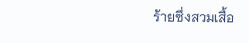ร้ายซึ่งสวมเสื้อ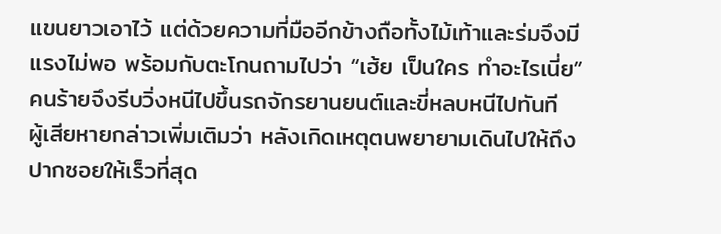แขนยาวเอาไว้ แต่ด้วยความที่มืออีกข้างถือทั้งไม้เท้าและร่มจึงมีแรงไม่พอ พร้อมกับตะโกนถามไปว่า “เฮ้ย เป็นใคร ทำอะไรเนี่ย” คนร้ายจึงรีบวิ่งหนีไปขึ้นรถจักรยานยนต์และขี่หลบหนีไปทันที
ผู้เสียหายกล่าวเพิ่มเติมว่า หลังเกิดเหตุตนพยายามเดินไปให้ถึงปากซอยให้เร็วที่สุด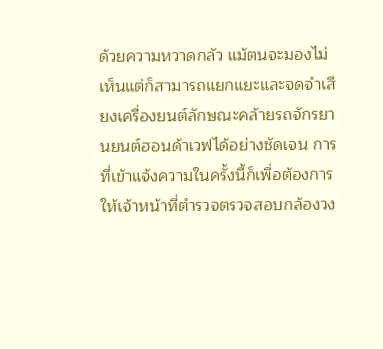ด้วยความหวาดกลัว แม้ตนจะมองไม่เห็นแต่ก็สามารถแยกแยะและจดจำเสียงเครื่องยนต์ลักษณะคล้ายรถจักรยานยนต์ฮอนด้าเวฟได้อย่างชัดเจน การที่เข้าแจ้งความในครั้งนี้ก็เพื่อต้องการให้เจ้าหน้าที่ตำรวจตรวจสอบกล้องวง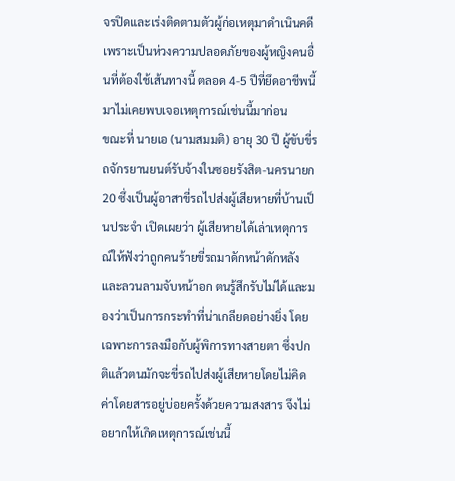จรปิดและเร่งติดตามตัวผู้ก่อเหตุมาดำเนินคดี เพราะเป็นห่วงความปลอดภัยของผู้หญิงคนอื่นที่ต้องใช้เส้นทางนี้ ตลอด 4-5 ปีที่ยึดอาชีพนี้มาไม่เคยพบเจอเหตุการณ์เช่นนี้มาก่อน
ขณะที่ นายเอ (นามสมมติ) อายุ 30 ปี ผู้ขับขี่รถจักรยานยนต์รับจ้างในซอยรังสิต-นครนายก 20 ซึ่งเป็นผู้อาสาขี่รถไปส่งผู้เสียหายที่บ้านเป็นประจำ เปิดเผยว่า ผู้เสียหายได้เล่าเหตุการณ์ให้ฟังว่าถูกคนร้ายขี่รถมาดักหน้าดักหลังและลวนลามจับหน้าอก ตนรู้สึกรับไม่ได้และมองว่าเป็นการกระทำที่น่าเกลียดอย่างยิ่ง โดยเฉพาะการลงมือกับผู้พิการทางสายตา ซึ่งปกติแล้วตนมักจะขี่รถไปส่งผู้เสียหายโดยไม่คิดค่าโดยสารอยู่บ่อยครั้งด้วยความสงสาร จึงไม่อยากให้เกิดเหตุการณ์เช่นนี้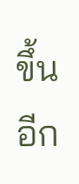ขึ้นอีก